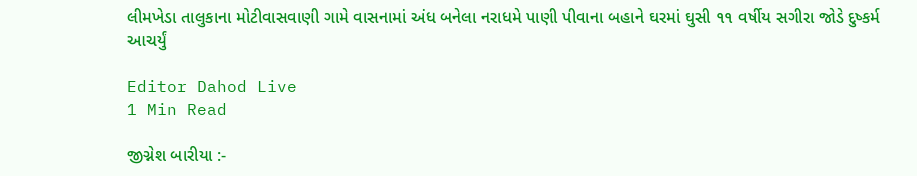લીમખેડા તાલુકાના મોટીવાસવાણી ગામે વાસનામાં અંધ બનેલા નરાધમે પાણી પીવાના બહાને ઘરમાં ઘુસી ૧૧ વર્ષીય સગીરા જોડે દુષ્કર્મ આચર્યું

Editor Dahod Live
1 Min Read

જીગ્નેશ બારીયા :-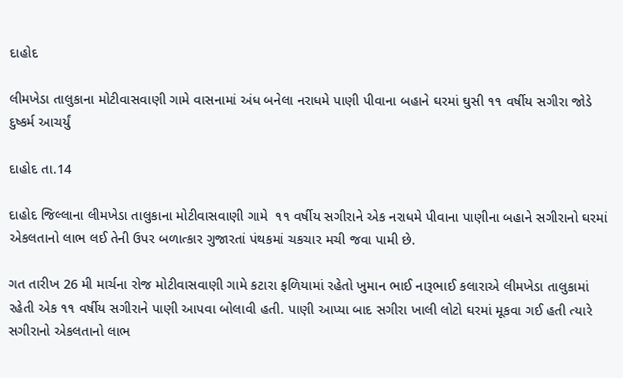દાહોદ

લીમખેડા તાલુકાના મોટીવાસવાણી ગામે વાસનામાં અંધ બનેલા નરાધમે પાણી પીવાના બહાને ઘરમાં ઘુસી ૧૧ વર્ષીય સગીરા જોડે દુષ્કર્મ આચર્યું

દાહોદ તા.14

દાહોદ જિલ્લાના લીમખેડા તાલુકાના મોટીવાસવાણી ગામે  ૧૧ વર્ષીય સગીરાને એક નરાધમે પીવાના પાણીના બહાને સગીરાનો ઘરમાં એકલતાનો લાભ લઈ તેની ઉપર બળાત્કાર ગુજારતાં પંથકમાં ચકચાર મચી જવા પામી છે.

ગત તારીખ 26 મી માર્ચના રોજ મોટીવાસવાણી ગામે કટારા ફળિયામાં રહેતો ખુમાન ભાઈ નારૂભાઈ કલારાએ લીમખેડા તાલુકામાં રહેતી એક ૧૧ વર્ષીય સગીરાને પાણી આપવા બોલાવી હતી. પાણી આપ્યા બાદ સગીરા ખાલી લોટો ઘરમાં મૂકવા ગઈ હતી ત્યારે સગીરાનો એકલતાનો લાભ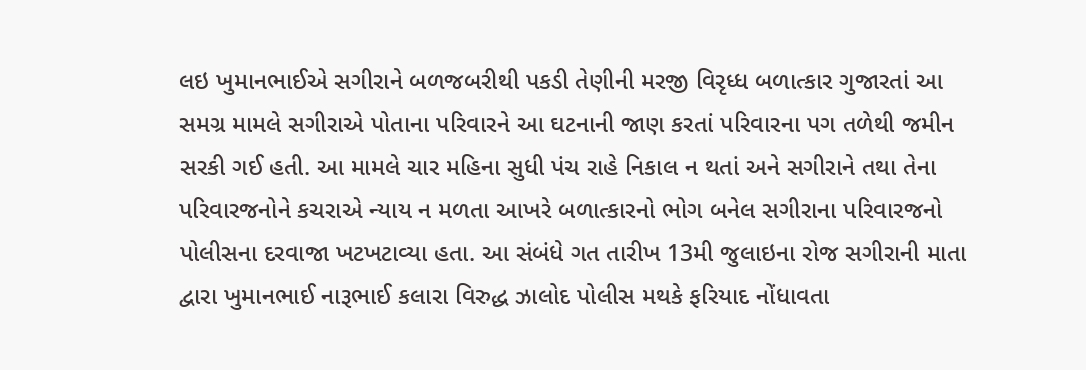લઇ ખુમાનભાઈએ સગીરાને બળજબરીથી પકડી તેણીની મરજી વિરૃધ્ધ બળાત્કાર ગુજારતાં આ સમગ્ર મામલે સગીરાએ પોતાના પરિવારને આ ઘટનાની જાણ કરતાં પરિવારના પગ તળેથી જમીન સરકી ગઈ હતી. આ મામલે ચાર મહિના સુધી પંચ રાહે નિકાલ ન થતાં અને સગીરાને તથા તેના પરિવારજનોને કચરાએ ન્યાય ન મળતા આખરે બળાત્કારનો ભોગ બનેલ સગીરાના પરિવારજનો પોલીસના દરવાજા ખટખટાવ્યા હતા. આ સંબંધે ગત તારીખ 13મી જુલાઇના રોજ સગીરાની માતા દ્વારા ખુમાનભાઈ નારૂભાઈ કલારા વિરુદ્ધ ઝાલોદ પોલીસ મથકે ફરિયાદ નોંધાવતા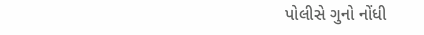પોલીસે ગુનો નોંધી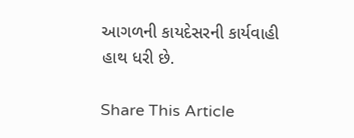આગળની કાયદેસરની કાર્યવાહી હાથ ધરી છે.

Share This Article